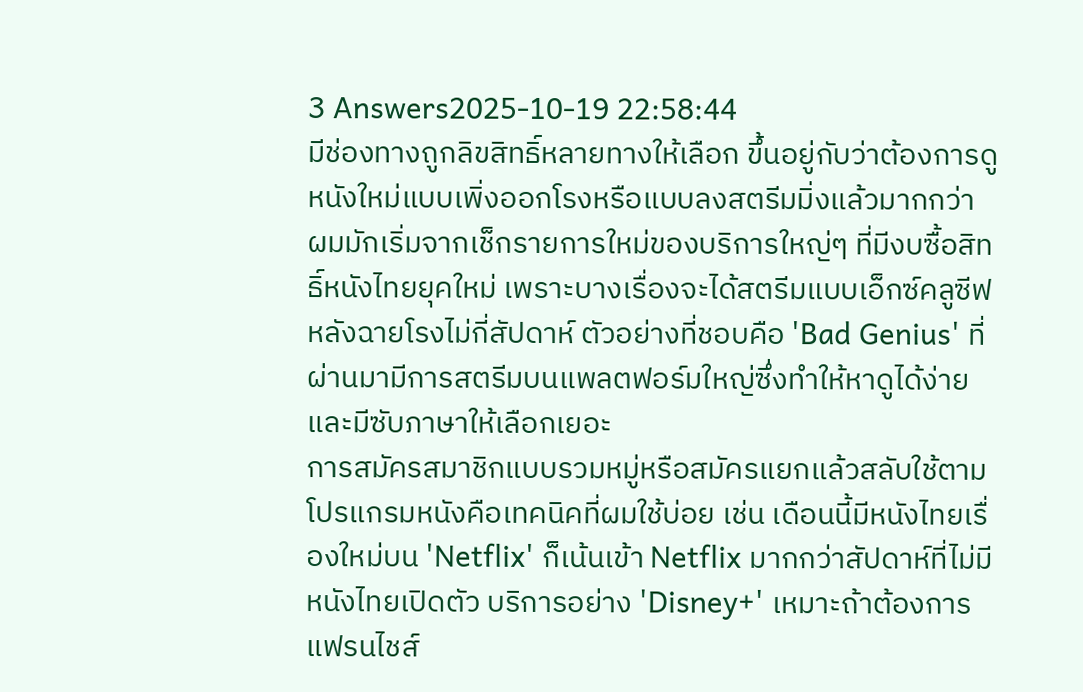3 Answers2025-10-19 22:58:44
มีช่องทางถูกลิขสิทธิ์หลายทางให้เลือก ขึ้นอยู่กับว่าต้องการดูหนังใหม่แบบเพิ่งออกโรงหรือแบบลงสตรีมมิ่งแล้วมากกว่า ผมมักเริ่มจากเช็กรายการใหม่ของบริการใหญ่ๆ ที่มีงบซื้อสิทธิ์หนังไทยยุคใหม่ เพราะบางเรื่องจะได้สตรีมแบบเอ็กซ์คลูซีฟหลังฉายโรงไม่กี่สัปดาห์ ตัวอย่างที่ชอบคือ 'Bad Genius' ที่ผ่านมามีการสตรีมบนแพลตฟอร์มใหญ่ซึ่งทำให้หาดูได้ง่ายและมีซับภาษาให้เลือกเยอะ
การสมัครสมาชิกแบบรวมหมู่หรือสมัครแยกแล้วสลับใช้ตามโปรแกรมหนังคือเทคนิคที่ผมใช้บ่อย เช่น เดือนนี้มีหนังไทยเรื่องใหม่บน 'Netflix' ก็เน้นเข้า Netflix มากกว่าสัปดาห์ที่ไม่มีหนังไทยเปิดตัว บริการอย่าง 'Disney+' เหมาะถ้าต้องการแฟรนไชส์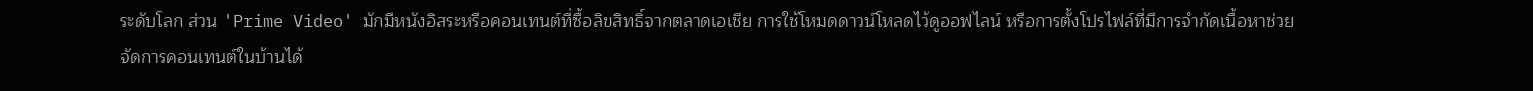ระดับโลก ส่วน 'Prime Video' มักมีหนังอิสระหรือคอนเทนต์ที่ซื้อลิขสิทธิ์จากตลาดเอเชีย การใช้โหมดดาวน์โหลดไว้ดูออฟไลน์ หรือการตั้งโปรไฟล์ที่มีการจำกัดเนื้อหาช่วยจัดการคอนเทนต์ในบ้านได้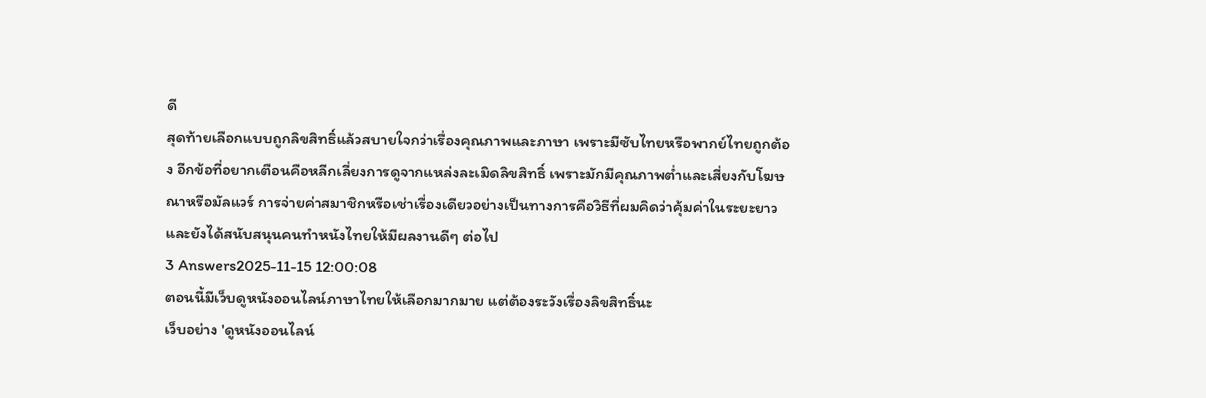ดี
สุดท้ายเลือกแบบถูกลิขสิทธิ์แล้วสบายใจกว่าเรื่องคุณภาพและภาษา เพราะมีซับไทยหรือพากย์ไทยถูกต้อง อีกข้อที่อยากเตือนคือหลีกเลี่ยงการดูจากแหล่งละเมิดลิขสิทธิ์ เพราะมักมีคุณภาพต่ำและเสี่ยงกับโฆษณาหรือมัลแวร์ การจ่ายค่าสมาชิกหรือเช่าเรื่องเดียวอย่างเป็นทางการคือวิธีที่ผมคิดว่าคุ้มค่าในระยะยาว และยังได้สนับสนุนคนทำหนังไทยให้มีผลงานดีๆ ต่อไป
3 Answers2025-11-15 12:00:08
ตอนนี้มีเว็บดูหนังออนไลน์ภาษาไทยให้เลือกมากมาย แต่ต้องระวังเรื่องลิขสิทธิ์นะ
เว็บอย่าง 'ดูหนังออนไลน์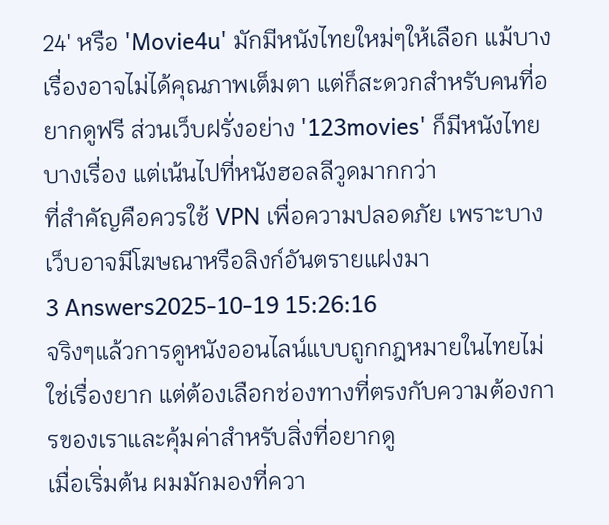24' หรือ 'Movie4u' มักมีหนังไทยใหม่ๆให้เลือก แม้บางเรื่องอาจไม่ได้คุณภาพเต็มตา แต่ก็สะดวกสำหรับคนที่อยากดูฟรี ส่วนเว็บฝรั่งอย่าง '123movies' ก็มีหนังไทยบางเรื่อง แต่เน้นไปที่หนังฮอลลีวูดมากกว่า
ที่สำคัญคือควรใช้ VPN เพื่อความปลอดภัย เพราะบางเว็บอาจมีโฆษณาหรือลิงก์อันตรายแฝงมา
3 Answers2025-10-19 15:26:16
จริงๆแล้วการดูหนังออนไลน์แบบถูกกฎหมายในไทยไม่ใช่เรื่องยาก แต่ต้องเลือกช่องทางที่ตรงกับความต้องการของเราและคุ้มค่าสำหรับสิ่งที่อยากดู
เมื่อเริ่มต้น ผมมักมองที่ควา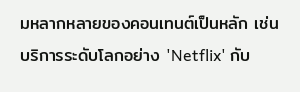มหลากหลายของคอนเทนต์เป็นหลัก เช่น บริการระดับโลกอย่าง 'Netflix' กับ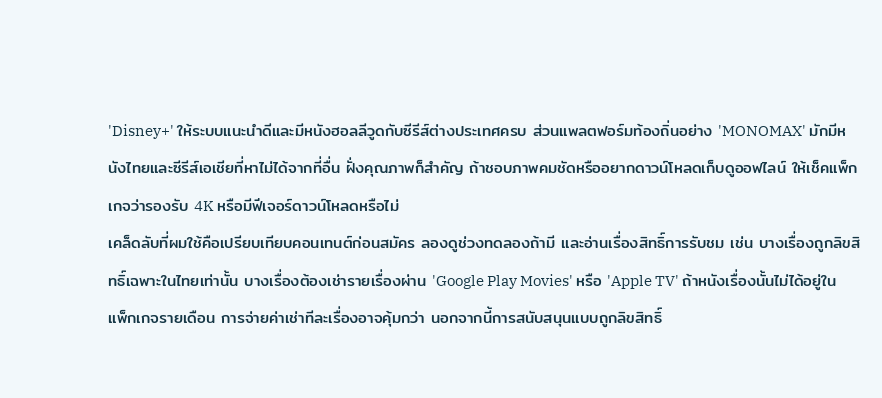'Disney+' ให้ระบบแนะนำดีและมีหนังฮอลลีวูดกับซีรีส์ต่างประเทศครบ ส่วนแพลตฟอร์มท้องถิ่นอย่าง 'MONOMAX' มักมีหนังไทยและซีรีส์เอเชียที่หาไม่ได้จากที่อื่น ฝั่งคุณภาพก็สำคัญ ถ้าชอบภาพคมชัดหรืออยากดาวน์โหลดเก็บดูออฟไลน์ ให้เช็คแพ็กเกจว่ารองรับ 4K หรือมีฟีเจอร์ดาวน์โหลดหรือไม่
เคล็ดลับที่ผมใช้คือเปรียบเทียบคอนเทนต์ก่อนสมัคร ลองดูช่วงทดลองถ้ามี และอ่านเรื่องสิทธิ์การรับชม เช่น บางเรื่องถูกลิขสิทธิ์เฉพาะในไทยเท่านั้น บางเรื่องต้องเช่ารายเรื่องผ่าน 'Google Play Movies' หรือ 'Apple TV' ถ้าหนังเรื่องนั้นไม่ได้อยู่ในแพ็กเกจรายเดือน การจ่ายค่าเช่าทีละเรื่องอาจคุ้มกว่า นอกจากนี้การสนับสนุนแบบถูกลิขสิทธิ์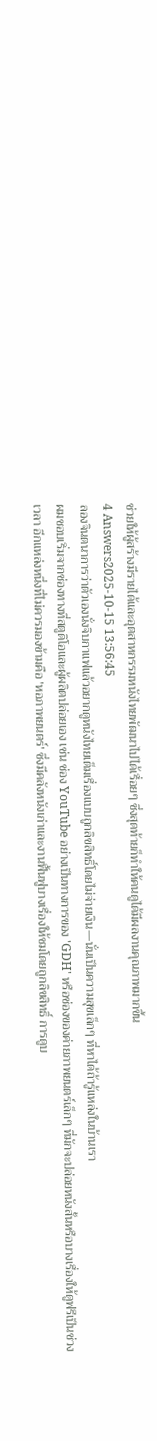ช่วยให้ผู้สร้างมีรายได้และอุตสาหกรรมหนังไทยพัฒนาไปได้เรื่อยๆ ซึ่งสุดท้ายก็ทำให้คนดูได้มีผลงานคุณภาพมากขึ้น
4 Answers2025-10-15 13:56:45
ลองจินตนาการว่าตัวเองนั่งจิบกาแฟแล้วอยากดูหนังไทยเต็มเรื่องแบบถูกลิขสิทธิ์โดยไม่จ่ายเงิน—นั่นเป็นความสุขเล็กๆ ที่หาได้ถ้ารู้แหล่งในบ้านเรา
ผมชอบเริ่มจากช่องทางที่สตูดิโอและผู้ผลิตปล่อยเอง เช่น ช่อง YouTube อย่างเป็นทางการของ 'GDH' หรือช่องของค่ายภาพยนตร์เล็กๆ ที่มักจะปล่อยหนังสั้นหรือบางเรื่องให้ดูฟรีเป็นช่วงเวลา อีกแหล่งหนึ่งที่ไม่ควรมองข้ามคือ 'หอภาพยนตร์' ซึ่งมีคลังหนังเก่าและงานฟื้นฟูบางเรื่องให้ชมโดยถูกลิขสิทธิ์ การดูบ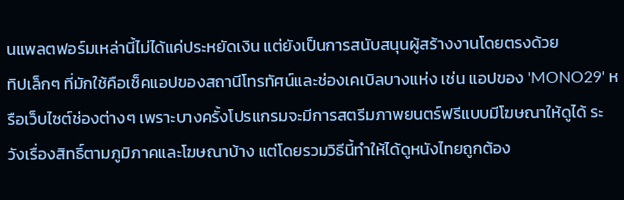นแพลตฟอร์มเหล่านี้ไม่ได้แค่ประหยัดเงิน แต่ยังเป็นการสนับสนุนผู้สร้างงานโดยตรงด้วย
ทิปเล็กๆ ที่มักใช้คือเช็คแอปของสถานีโทรทัศน์และช่องเคเบิลบางแห่ง เช่น แอปของ 'MONO29' หรือเว็บไซต์ช่องต่างๆ เพราะบางครั้งโปรแกรมจะมีการสตรีมภาพยนตร์ฟรีแบบมีโฆษณาให้ดูได้ ระวังเรื่องสิทธิ์ตามภูมิภาคและโฆษณาบ้าง แต่โดยรวมวิธีนี้ทำให้ได้ดูหนังไทยถูกต้อง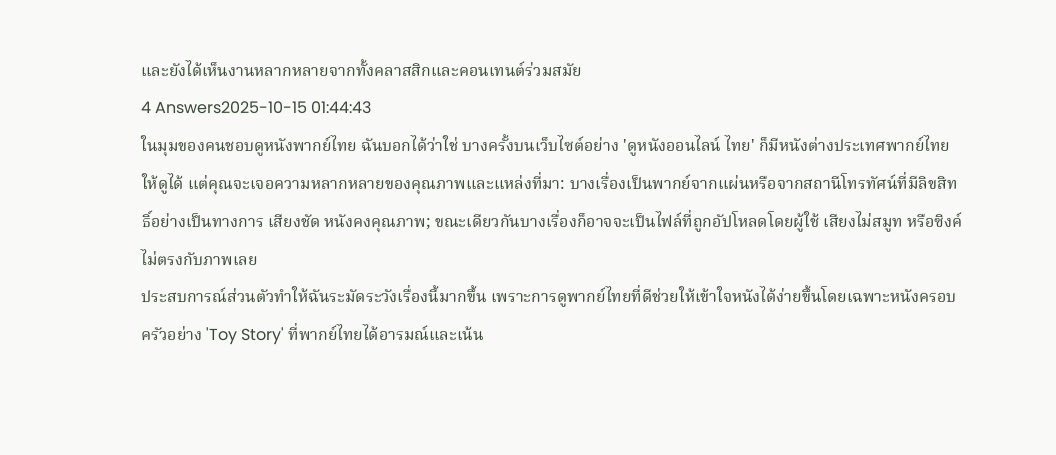และยังได้เห็นงานหลากหลายจากทั้งคลาสสิกและคอนเทนต์ร่วมสมัย
4 Answers2025-10-15 01:44:43
ในมุมของคนชอบดูหนังพากย์ไทย ฉันบอกได้ว่าใช่ บางครั้งบนเว็บไซต์อย่าง 'ดูหนังออนไลน์ ไทย' ก็มีหนังต่างประเทศพากย์ไทยให้ดูได้ แต่คุณจะเจอความหลากหลายของคุณภาพและแหล่งที่มา: บางเรื่องเป็นพากย์จากแผ่นหรือจากสถานีโทรทัศน์ที่มีลิขสิทธิ์อย่างเป็นทางการ เสียงชัด หนังคงคุณภาพ; ขณะเดียวกันบางเรื่องก็อาจจะเป็นไฟล์ที่ถูกอัปโหลดโดยผู้ใช้ เสียงไม่สมูท หรือซิงค์ไม่ตรงกับภาพเลย
ประสบการณ์ส่วนตัวทำให้ฉันระมัดระวังเรื่องนี้มากขึ้น เพราะการดูพากย์ไทยที่ดีช่วยให้เข้าใจหนังได้ง่ายขึ้นโดยเฉพาะหนังครอบครัวอย่าง 'Toy Story' ที่พากย์ไทยได้อารมณ์และเน้น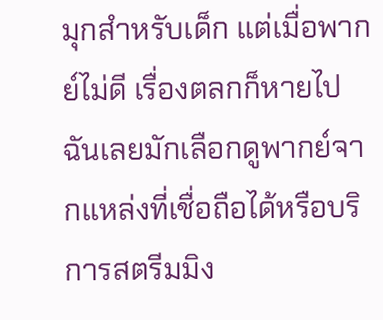มุกสำหรับเด็ก แต่เมื่อพากย์ไม่ดี เรื่องตลกก็หายไป ฉันเลยมักเลือกดูพากย์จากแหล่งที่เชื่อถือได้หรือบริการสตรีมมิง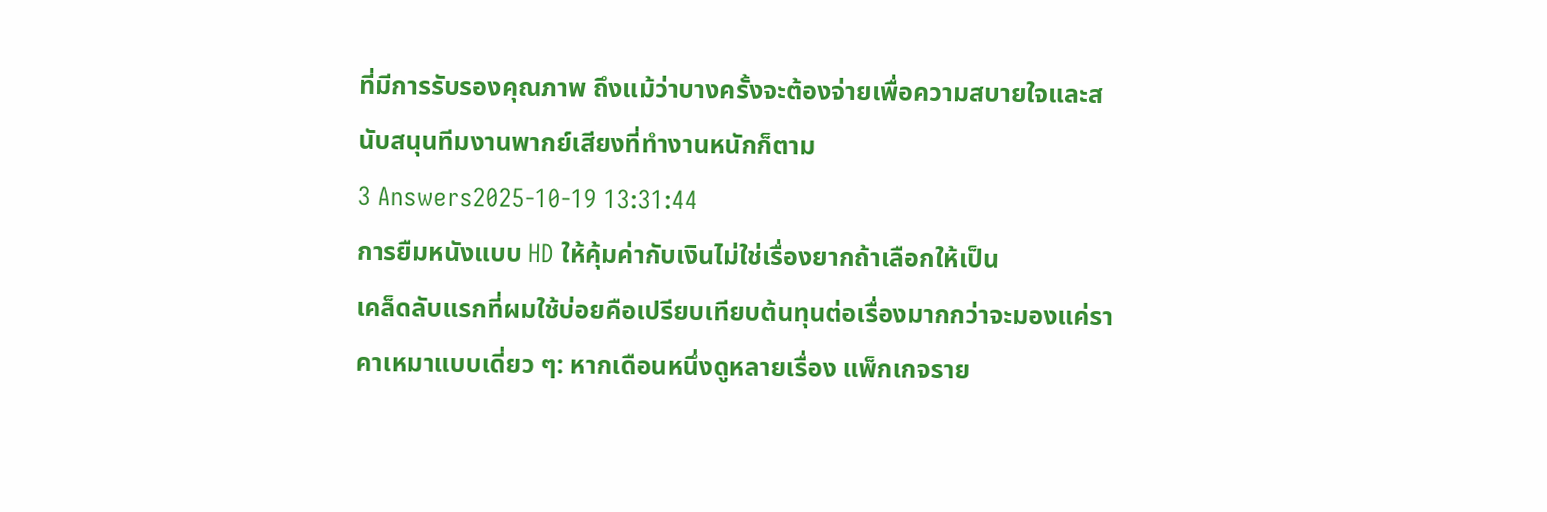ที่มีการรับรองคุณภาพ ถึงแม้ว่าบางครั้งจะต้องจ่ายเพื่อความสบายใจและสนับสนุนทีมงานพากย์เสียงที่ทำงานหนักก็ตาม
3 Answers2025-10-19 13:31:44
การยืมหนังแบบ HD ให้คุ้มค่ากับเงินไม่ใช่เรื่องยากถ้าเลือกให้เป็น
เคล็ดลับแรกที่ผมใช้บ่อยคือเปรียบเทียบต้นทุนต่อเรื่องมากกว่าจะมองแค่ราคาเหมาแบบเดี่ยว ๆ: หากเดือนหนึ่งดูหลายเรื่อง แพ็กเกจราย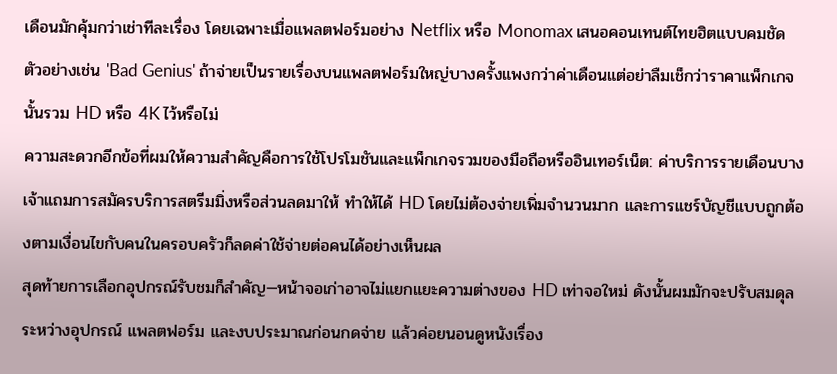เดือนมักคุ้มกว่าเช่าทีละเรื่อง โดยเฉพาะเมื่อแพลตฟอร์มอย่าง Netflix หรือ Monomax เสนอคอนเทนต์ไทยฮิตแบบคมชัด ตัวอย่างเช่น 'Bad Genius' ถ้าจ่ายเป็นรายเรื่องบนแพลตฟอร์มใหญ่บางครั้งแพงกว่าค่าเดือนแต่อย่าลืมเช็กว่าราคาแพ็กเกจนั้นรวม HD หรือ 4K ไว้หรือไม่
ความสะดวกอีกข้อที่ผมให้ความสำคัญคือการใช้โปรโมชันและแพ็กเกจรวมของมือถือหรืออินเทอร์เน็ต: ค่าบริการรายเดือนบางเจ้าแถมการสมัครบริการสตรีมมิ่งหรือส่วนลดมาให้ ทำให้ได้ HD โดยไม่ต้องจ่ายเพิ่มจำนวนมาก และการแชร์บัญชีแบบถูกต้องตามเงื่อนไขกับคนในครอบครัวก็ลดค่าใช้จ่ายต่อคนได้อย่างเห็นผล
สุดท้ายการเลือกอุปกรณ์รับชมก็สำคัญ—หน้าจอเก่าอาจไม่แยกแยะความต่างของ HD เท่าจอใหม่ ดังนั้นผมมักจะปรับสมดุลระหว่างอุปกรณ์ แพลตฟอร์ม และงบประมาณก่อนกดจ่าย แล้วค่อยนอนดูหนังเรื่อง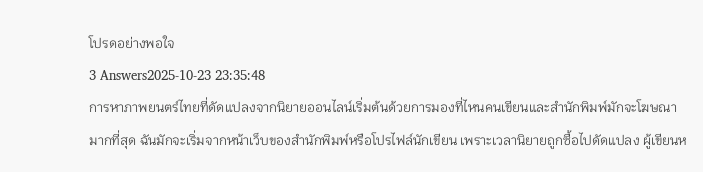โปรดอย่างพอใจ
3 Answers2025-10-23 23:35:48
การหาภาพยนตร์ไทยที่ดัดแปลงจากนิยายออนไลน์เริ่มต้นด้วยการมองที่ไหนคนเขียนและสำนักพิมพ์มักจะโฆษณามากที่สุด ฉันมักจะเริ่มจากหน้าเว็บของสำนักพิมพ์หรือโปรไฟล์นักเขียน เพราะเวลานิยายถูกซื้อไปดัดแปลง ผู้เขียนห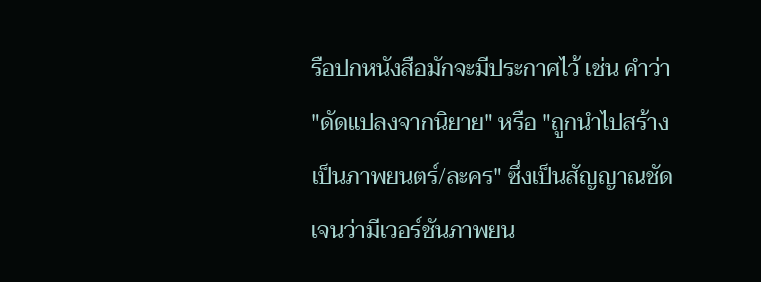รือปกหนังสือมักจะมีประกาศไว้ เช่น คำว่า "ดัดแปลงจากนิยาย" หรือ "ถูกนำไปสร้างเป็นภาพยนตร์/ละคร" ซึ่งเป็นสัญญาณชัดเจนว่ามีเวอร์ชันภาพยน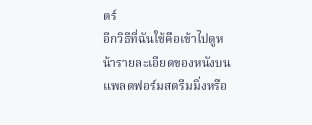ตร์
อีกวิธีที่ฉันใช้คือเข้าไปดูหน้ารายละเอียดของหนังบนแพลตฟอร์มสตรีมมิ่งหรือ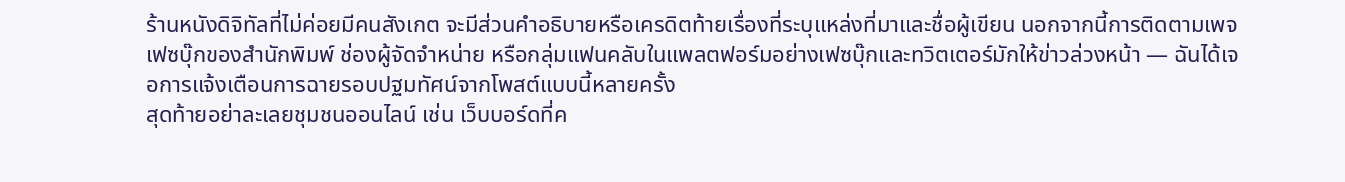ร้านหนังดิจิทัลที่ไม่ค่อยมีคนสังเกต จะมีส่วนคำอธิบายหรือเครดิตท้ายเรื่องที่ระบุแหล่งที่มาและชื่อผู้เขียน นอกจากนี้การติดตามเพจเฟซบุ๊กของสำนักพิมพ์ ช่องผู้จัดจำหน่าย หรือกลุ่มแฟนคลับในแพลตฟอร์มอย่างเฟซบุ๊กและทวิตเตอร์มักให้ข่าวล่วงหน้า — ฉันได้เจอการแจ้งเตือนการฉายรอบปฐมทัศน์จากโพสต์แบบนี้หลายครั้ง
สุดท้ายอย่าละเลยชุมชนออนไลน์ เช่น เว็บบอร์ดที่ค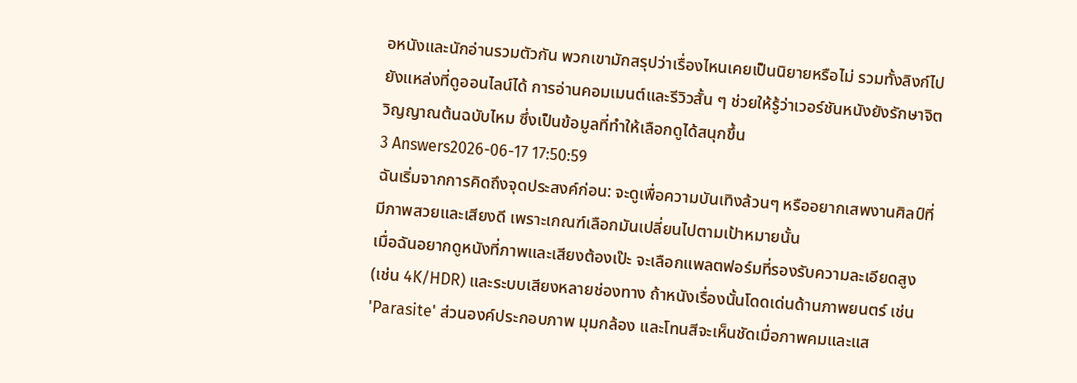อหนังและนักอ่านรวมตัวกัน พวกเขามักสรุปว่าเรื่องไหนเคยเป็นนิยายหรือไม่ รวมทั้งลิงก์ไปยังแหล่งที่ดูออนไลน์ได้ การอ่านคอมเมนต์และรีวิวสั้น ๆ ช่วยให้รู้ว่าเวอร์ชันหนังยังรักษาจิตวิญญาณต้นฉบับไหม ซึ่งเป็นข้อมูลที่ทำให้เลือกดูได้สนุกขึ้น
3 Answers2026-06-17 17:50:59
ฉันเริ่มจากการคิดถึงจุดประสงค์ก่อน: จะดูเพื่อความบันเทิงล้วนๆ หรืออยากเสพงานศิลป์ที่มีภาพสวยและเสียงดี เพราะเกณฑ์เลือกมันเปลี่ยนไปตามเป้าหมายนั้น
เมื่อฉันอยากดูหนังที่ภาพและเสียงต้องเป๊ะ จะเลือกแพลตฟอร์มที่รองรับความละเอียดสูง (เช่น 4K/HDR) และระบบเสียงหลายช่องทาง ถ้าหนังเรื่องนั้นโดดเด่นด้านภาพยนตร์ เช่น 'Parasite' ส่วนองค์ประกอบภาพ มุมกล้อง และโทนสีจะเห็นชัดเมื่อภาพคมและแส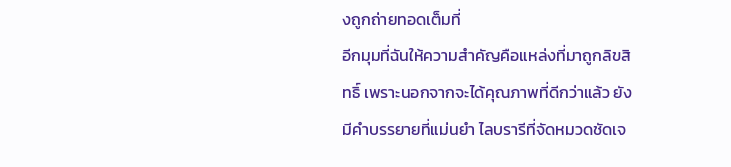งถูกถ่ายทอดเต็มที่
อีกมุมที่ฉันให้ความสำคัญคือแหล่งที่มาถูกลิขสิทธิ์ เพราะนอกจากจะได้คุณภาพที่ดีกว่าแล้ว ยังมีคำบรรยายที่แม่นยำ ไลบรารีที่จัดหมวดชัดเจ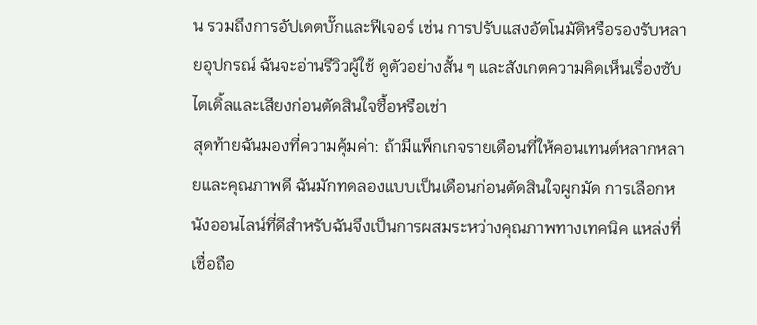น รวมถึงการอัปเดตบั๊กและฟีเจอร์ เช่น การปรับแสงอัตโนมัติหรือรองรับหลายอุปกรณ์ ฉันจะอ่านรีวิวผู้ใช้ ดูตัวอย่างสั้น ๆ และสังเกตความคิดเห็นเรื่องซับไตเติ้ลและเสียงก่อนตัดสินใจซื้อหรือเช่า
สุดท้ายฉันมองที่ความคุ้มค่า: ถ้ามีแพ็กเกจรายเดือนที่ให้คอนเทนต์หลากหลายและคุณภาพดี ฉันมักทดลองแบบเป็นเดือนก่อนตัดสินใจผูกมัด การเลือกหนังออนไลน์ที่ดีสำหรับฉันจึงเป็นการผสมระหว่างคุณภาพทางเทคนิค แหล่งที่เชื่อถือ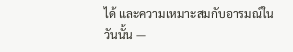ได้ และความเหมาะสมกับอารมณ์ในวันนั้น —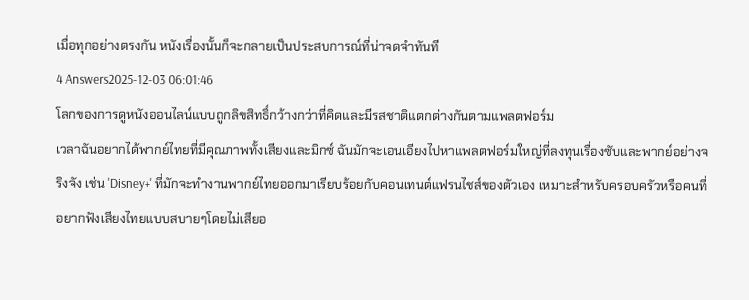เมื่อทุกอย่างตรงกัน หนังเรื่องนั้นก็จะกลายเป็นประสบการณ์ที่น่าจดจำทันที
4 Answers2025-12-03 06:01:46
โลกของการดูหนังออนไลน์แบบถูกลิขสิทธิ์กว้างกว่าที่คิดและมีรสชาติแตกต่างกันตามแพลตฟอร์ม
เวลาฉันอยากได้พากย์ไทยที่มีคุณภาพทั้งเสียงและมิกซ์ ฉันมักจะเอนเอียงไปหาแพลตฟอร์มใหญ่ที่ลงทุนเรื่องซับและพากย์อย่างจริงจัง เช่น 'Disney+' ที่มักจะทำงานพากย์ไทยออกมาเรียบร้อยกับคอนเทนต์แฟรนไชส์ของตัวเอง เหมาะสำหรับครอบครัวหรือคนที่อยากฟังเสียงไทยแบบสบายๆโดยไม่เสียอ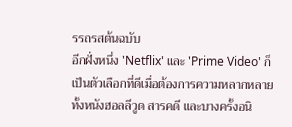รรถรสต้นฉบับ
อีกฝั่งหนึ่ง 'Netflix' และ 'Prime Video' ก็เป็นตัวเลือกที่ดีเมื่อต้องการความหลากหลาย ทั้งหนังฮอลลีวูด สารคดี และบางครั้งอนิ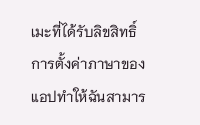เมะที่ได้รับลิขสิทธิ์ การตั้งค่าภาษาของแอปทำให้ฉันสามาร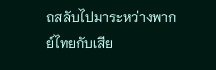ถสลับไปมาระหว่างพากย์ไทยกับเสีย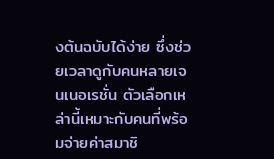งต้นฉบับได้ง่าย ซึ่งช่วยเวลาดูกับคนหลายเจนเนอเรชั่น ตัวเลือกเหล่านี้เหมาะกับคนที่พร้อมจ่ายค่าสมาชิ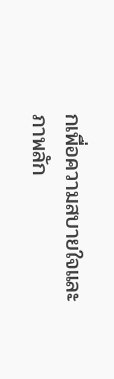กเพื่อความสบายใจและภาพลัก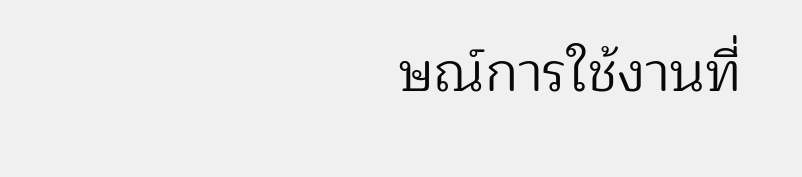ษณ์การใช้งานที่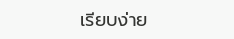เรียบง่าย